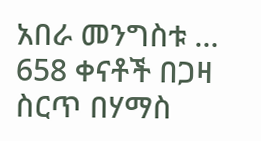አበራ መንግስቱ … 658 ቀናቶች በጋዛ ስርጥ በሃማስ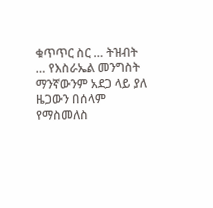ቁጥጥር ስር … ትዝብት … የእስራኤል መንግስት ማንኛውንም አደጋ ላይ ያለ ዜጋውን በሰላም የማስመለስ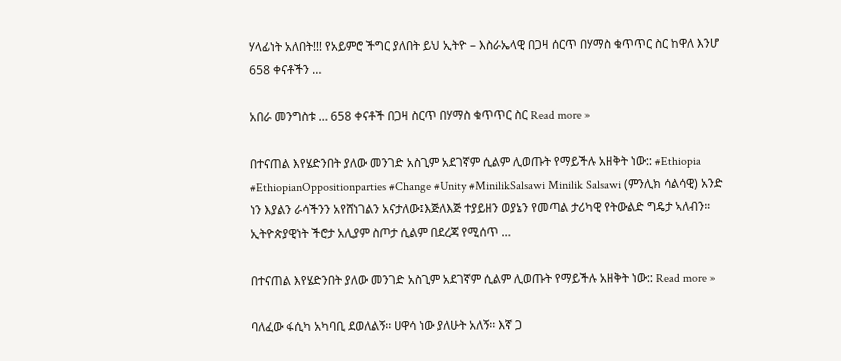ሃላፊነት አለበት!!! የአይምሮ ችግር ያለበት ይህ ኢትዮ – እስራኤላዊ በጋዛ ሰርጥ በሃማስ ቁጥጥር ስር ከዋለ እንሆ 658 ቀናቶችን …

አበራ መንግስቱ … 658 ቀናቶች በጋዛ ስርጥ በሃማስ ቁጥጥር ስር Read more »

በተናጠል እየሄድንበት ያለው መንገድ አስጊም አደገኛም ሲልም ሊወጡት የማይችሉ አዘቅት ነው:: #Ethiopia #EthiopianOppositionparties #Change #Unity #MinilikSalsawi Minilik Salsawi (ምንሊክ ሳልሳዊ) አንድ ነን እያልን ራሳችንን አየሸነገልን አናታለው፤እጅለእጅ ተያይዘን ወያኔን የመጣል ታሪካዊ የትውልድ ግዴታ ኣለብን። ኢትዮጵያዊነት ችሮታ አሊያም ስጦታ ሲልም በደረጃ የሚሰጥ …

በተናጠል እየሄድንበት ያለው መንገድ አስጊም አደገኛም ሲልም ሊወጡት የማይችሉ አዘቅት ነው:: Read more »

ባለፈው ፋሲካ አካባቢ ደወለልኝ፡፡ ሀዋሳ ነው ያለሁት አለኝ፡፡ እኛ ጋ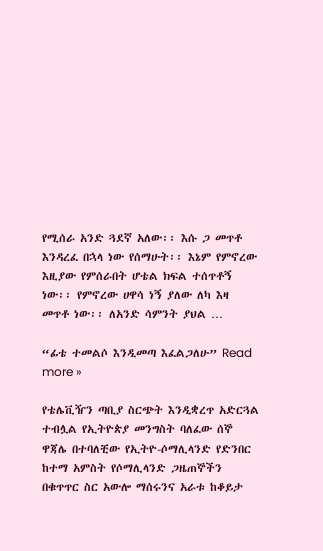የሚሰራ አንድ ጓደኛ አለው፡፡ እሱ ጋ መጥቶ እንዳረፈ በኋላ ነው የሰማሁት፡፡ እኔም የምኖረው እዚያው የምሰራበት ሆቴል ክፍል ተሰጥቶኝ ነው፡፡ የምኖረው ሀዋሳ ነኝ ያለው ለካ እዛ መጥቶ ነው፡፡ ለአንድ ሳምንት ያህል …

“ፊቴ ተመልሶ እንዲመጣ እፈልጋለሁ” Read more »

የቴሌቪዥን ጣቢያ ስርጭት እንዲቋረጥ አድርጓል ተብሏል የኢትዮጵያ መንግስት ባለፈው ሰኞ ዋጃሌ በተባለቺው የኢትዮ-ሶማሊላንድ የድንበር ከተማ አምስት የሶማሊላንድ ጋዜጠኞችን በቁጥጥር ስር አውሎ ማሰሩንና አራቱ ከቆይታ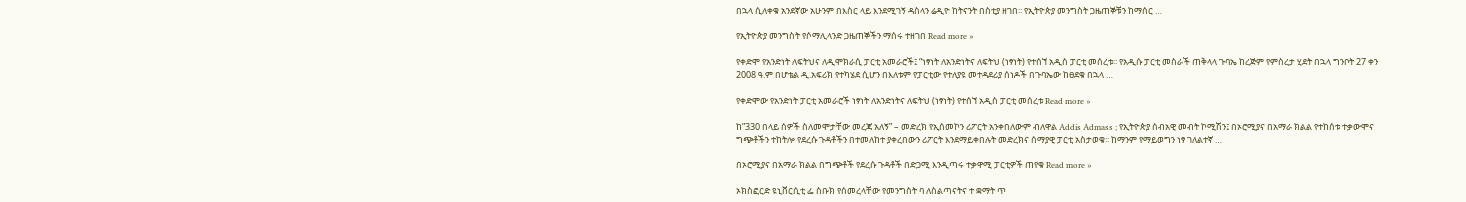በኋላ ሲለቀቁ አንደኛው አሁንም በእስር ላይ እንደሚገኝ ዳስላን ሬዲዮ ከትናንት በስቲያ ዘገበ፡፡ የኢትዮጵያ መንግስት ጋዜጠኞቹን ከማሰር …

የኢትዮጵያ መንግስት የሶማሊላንድ ጋዜጠኞችን ማሰሩ ተዘገበ Read more »

የቀድሞ የአንድነት ለፍትህና ለዲሞክራሲ ፓርቲ አመራሮች፤ “ነፃነት ለአንድነትና ለፍትህ (ነፃነት) የተሰኘ አዲስ ፓርቲ መሰረቱ፡፡ የአዲሱ ፓርቲ መስራች ጠቅላላ ጉባኤ ከረጅም የምስረታ ሂደት በኋላ ግንቦት 27 ቀን 2008 ዓ.ም በሆቴል ዲ.አፍሪክ የተካሄደ ሲሆን በእለቱም የፓርቲው የተለያዩ መተዳደሪያ ሰነዶች በጉባኤው ከፀደቁ በኋላ …

የቀድሞው የአንድነት ፓርቲ አመራሮች ነፃነት ለአንድነትና ለፍትህ (ነፃነት) የተሰኘ አዲስ ፓርቲ መሰረቱ Read more »

ከ”330 በላይ ሰዎች ስለመሞታቸው መረጃ አለኝ” – መድረክ የኢሰመኮን ሪፖርት አንቀበለውም ብለዋል Addis Admass ; የኢትዮጵያ ሰብአዊ መብት ኮሚሽን፤ በኦሮሚያና በአማራ ክልል የተከሰቱ ተቃውሞና ግጭቶችን ተከትሎ የደረሱ ጉዳቶችን በተመለከተ ያቀረበውን ሪፖርት እንደማይቀበሉት መድረክና ሰማያዊ ፓርቲ አስታወቁ፡፡ ከማንም የማይወግን ነፃ ገለልተኛ …

በኦሮሚያና በአማራ ክልል በግጭቶች የደረሱ ጉዳቶች በድጋሚ እንዲጣሩ ተቃዋሚ ፓርቲዎች ጠየቁ Read more »

ኦክስፎርድ ዩኒቨርሲቲ ፌ ስቡክ የሰመረላቸው የመንግስት ባ ለስልጣናትና ተ ቋማት ጥ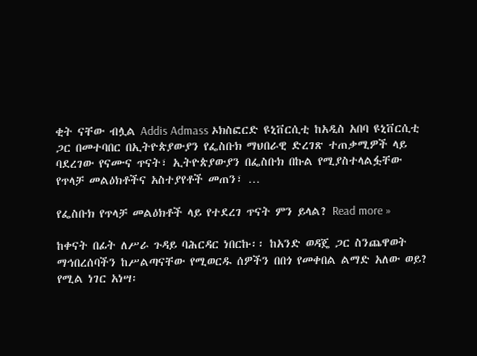ቂት ናቸው ብሏል Addis Admass ኦክስፎርድ ዩኒቨርሲቲ ከአዲስ አበባ ዩኒቨርሲቲ ጋር በመተባበር በኢትዮጵያውያን የፌስቡክ ማህበራዊ ድረገጽ ተጠቃሚዎች ላይ ባደረገው የናሙና ጥናት፣ ኢትዮጵያውያን በፌስቡክ በኩል የሚያስተላልፏቸው የጥላቻ መልዕክቶችና አስተያየቶች መጠን፣ …

የፌስቡክ የጥላቻ መልዕክቶች ላይ የተደረገ ጥናት ምን ይላል? Read more »

ከቀናት በፊት ለሥራ ጉዳይ ባሕርዳር ነበርኩ፡፡ ከአንድ ወዳጄ ጋር ስንጨዋወት ማኅበረሰባችን ከሥልጣናቸው የሚወርዱ ሰዎችን በበጎ የመቀበል ልማድ አለው ወይ? የሚል ነገር አነሣ፡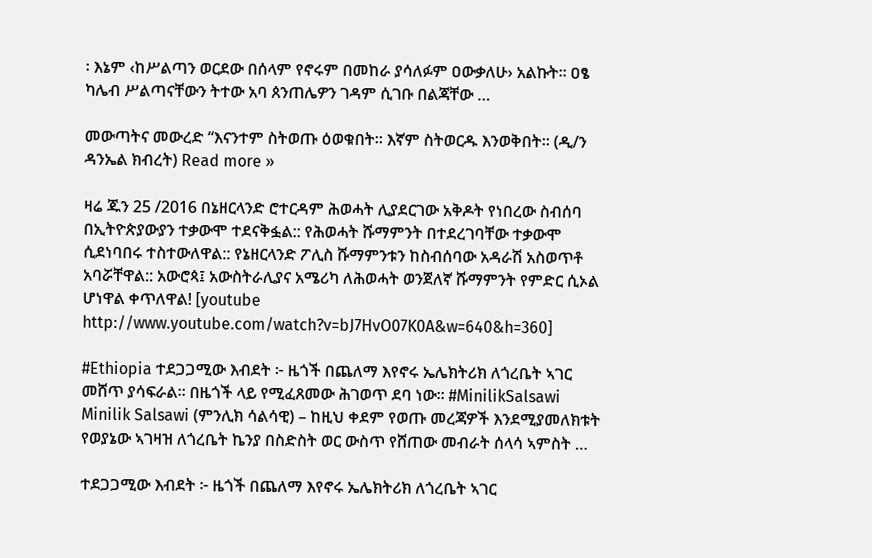፡ እኔም ‹ከሥልጣን ወርደው በሰላም የኖሩም በመከራ ያሳለፉም ዐውቃለሁ› አልኩት፡፡ ዐፄ ካሌብ ሥልጣናቸውን ትተው አባ ጰንጠሌዎን ገዳም ሲገቡ በልጃቸው …

መውጣትና መውረድ “እናንተም ስትወጡ ዕወቁበት፡፡ እኛም ስትወርዱ እንወቅበት፡፡ (ዲ/ን ዳንኤል ክብረት) Read more »

ዛሬ ጁን 25 /2016 በኔዘርላንድ ሮተርዳም ሕወሓት ሊያደርገው አቅዶት የነበረው ስብሰባ በኢትዮጵያውያን ተቃውሞ ተደናቅፏል:: የሕወሓት ሹማምንት በተደረገባቸው ተቃውሞ ሲደነባበሩ ተስተውለዋል:: የኔዘርላንድ ፖሊስ ሹማምንቱን ከስብሰባው አዳራሽ አስወጥቶ አባሯቸዋል:: አውሮጳ፤ አውስትራሊያና አሜሪካ ለሕወሓት ወንጀለኛ ሹማምንት የምድር ሲኦል ሆነዋል ቀጥለዋል! [youtube http://www.youtube.com/watch?v=bJ7HvO07K0A&w=640&h=360]

#Ethiopia ተደጋጋሚው እብደት ፦ ዜጎች በጨለማ እየኖሩ ኤሌክትሪክ ለጎረቤት ኣገር መሸጥ ያሳፍራል። በዜጎች ላይ የሚፈጸመው ሕገወጥ ደባ ነው። #MinilikSalsawi Minilik Salsawi (ምንሊክ ሳልሳዊ) – ከዚህ ቀደም የወጡ መረጃዎች እንደሚያመለክቱት የወያኔው ኣገዛዝ ለጎረቤት ኬንያ በስድስት ወር ውስጥ የሸጠው መብራት ሰላሳ ኣምስት …

ተደጋጋሚው እብደት ፦ ዜጎች በጨለማ እየኖሩ ኤሌክትሪክ ለጎረቤት ኣገር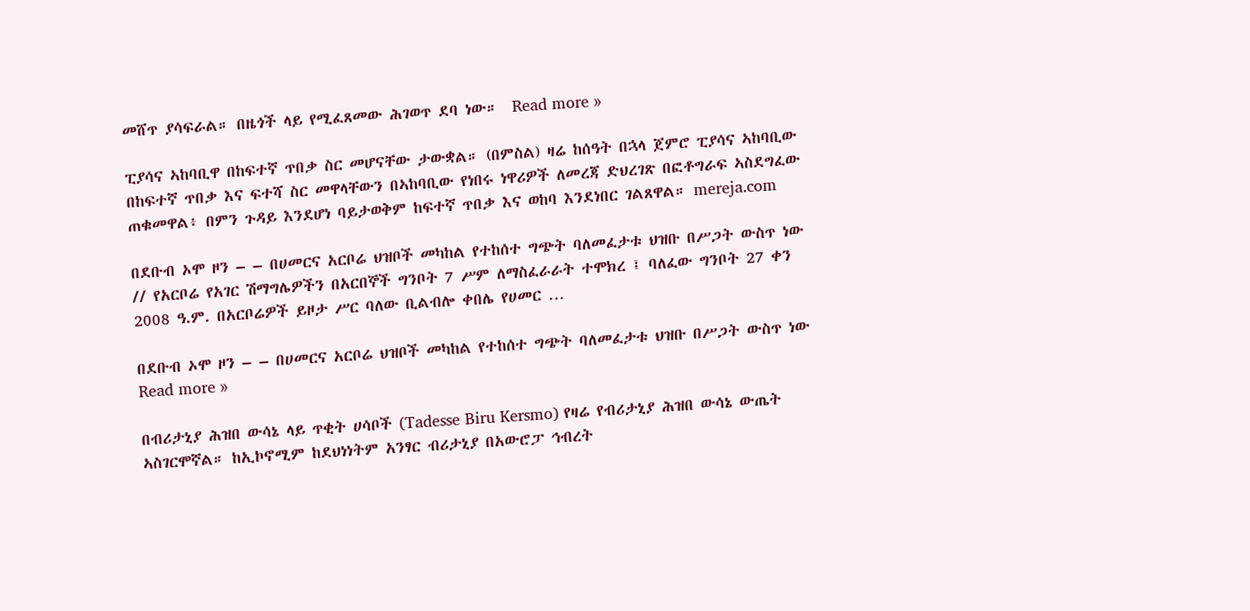መሸጥ ያሳፍራል። በዜጎች ላይ የሚፈጸመው ሕገወጥ ደባ ነው።  Read more »

ፒያሳና ኣከባቢዋ በከፍተኛ ጥበቃ ስር መሆናቸው ታውቋል። (በምስል) ዛሬ ከሰዓት በኋላ ጀምሮ ፒያሳና ኣከባቢው በከፍተኛ ጥበቃ እና ፍተሻ ስር መዋላቸውን በኣከባቢው የነበሩ ነዋሪዎች ለመረጃ ድህረገጽ በፎቶግራፍ ኣስደግፈው ጠቁመዋል፥ በምን ጉዳይ እንደሆነ ባይታወቅም ከፍተኛ ጥበቃ እና ወከባ እንደነበር ገልጸዋል። mereja.com

በደቡብ ኦሞ ዞን – – በሀመርና አርቦሬ ህዝቦች መካከል የተከሰተ ግጭት ባለመፈታቱ ህዝቡ በሥጋት ውስጥ ነው // የአርቦሬ የአገር ሽማግሌዎችን በአርበኞች ግንቦት 7 ሥም ለማስፈራራት ተሞክረ ፤ ባለፈው ግንቦት 27 ቀን 2008 ዓ.ም. በአርቦሬዎች ይዞታ ሥር ባለው ቢልብሎ ቀበሌ የሀመር …

በደቡብ ኦሞ ዞን – – በሀመርና አርቦሬ ህዝቦች መካከል የተከሰተ ግጭት ባለመፈታቱ ህዝቡ በሥጋት ውስጥ ነው Read more »

በብሪታኒያ ሕዝበ ውሳኔ ላይ ጥቂት ሀሳቦች (Tadesse Biru Kersmo) የዛሬ የብሪታኒያ ሕዝበ ውሳኔ ውጤት ኣስገርሞኛል። ከኢኮኖሚም ከደህነነትም አንፃር ብሪታኒያ በአውሮፓ ኅብረት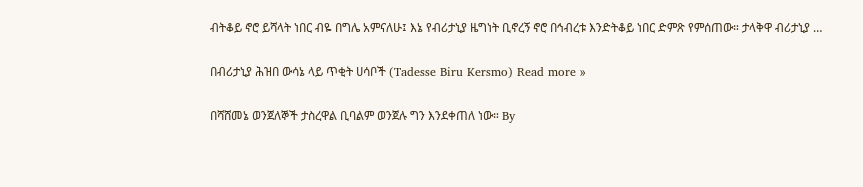ብትቆይ ኖሮ ይሻላት ነበር ብዬ በግሌ አምናለሁ፤ እኔ የብሪታኒያ ዜግነት ቢኖረኝ ኖሮ በኅብረቱ እንድትቆይ ነበር ድምጽ የምሰጠው። ታላቅዋ ብሪታኒያ …

በብሪታኒያ ሕዝበ ውሳኔ ላይ ጥቂት ሀሳቦች (Tadesse Biru Kersmo) Read more »

በሻሸመኔ ወንጀለኞች ታስረዋል ቢባልም ወንጀሉ ግን እንደቀጠለ ነው። By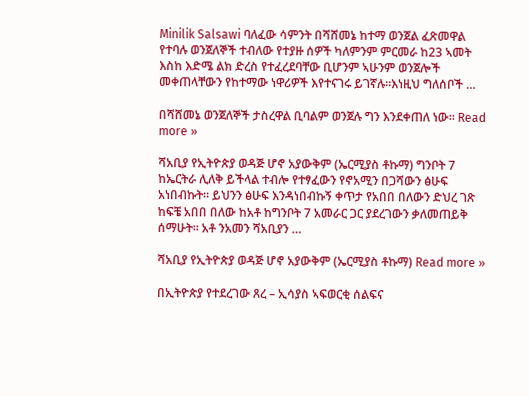Minilik Salsawi ባለፈው ሳምንት በሻሸመኔ ከተማ ወንጀል ፈጽመዋል የተባሉ ወንጀለኞች ተብለው የተያዙ ሰዎች ካለምንም ምርመራ ከ23 ኣመት እስከ እድሜ ልክ ድረስ የተፈረደባቸው ቢሆንም ኣሁንም ወንጀሎች መቀጠላቸውን የከተማው ነዋሪዎች እየተናገሩ ይገኛሉ።እነዚህ ግለሰቦች …

በሻሸመኔ ወንጀለኞች ታስረዋል ቢባልም ወንጀሉ ግን እንደቀጠለ ነው። Read more »

ሻአቢያ የኢትዮጵያ ወዳጅ ሆኖ አያውቅም (ኤርሚያስ ቶኩማ) ግንቦት 7 ከኤርትራ ሊለቅ ይችላል ተብሎ የተፃፈውን የኖአሚን በጋሻውን ፅሁፍ አነበብኩት። ይህንን ፅሁፍ እንዳነበብኩኝ ቀጥታ የአበበ በለውን ድህረ ገጽ ከፍቼ አበበ በለው ከአቶ ከግንቦት 7 አመራር ጋር ያደረገውን ቃለመጠይቅ ሰማሁት። አቶ ንአመን ሻአቢያን …

ሻአቢያ የኢትዮጵያ ወዳጅ ሆኖ አያውቅም (ኤርሚያስ ቶኩማ) Read more »

በኢትዮጵያ የተደረገው ጸረ – ኢሳያስ ኣፍወርቂ ሰልፍና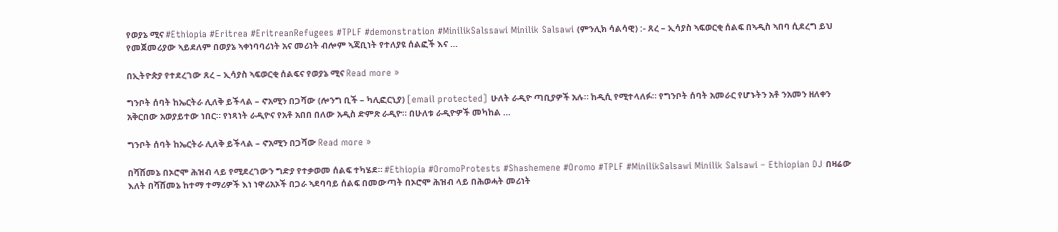የወያኔ ሚና #Ethiopia #Eritrea #EritreanRefugees #TPLF #demonstration #MinilikSalssawi Minilik Salsawi (ምንሊክ ሳልሳዊ) :- ጸረ – ኢሳያስ ኣፍወርቂ ሰልፍ በኣዲስ ኣበባ ሲደረግ ይህ የመጀመሪያው ኣይደለም በወያኔ ኣቀነባባሪነት አና መሪነት ብሎም ኣጃቢነት የተለያዩ ሰልፎች እና …

በኢትዮጵያ የተደረገው ጸረ – ኢሳያስ ኣፍወርቂ ሰልፍና የወያኔ ሚና Read more »

ግንቦት ሰባት ከኤርትራ ሊለቅ ይችላል – ኖአሚን በጋሻው (ሎንግ ቢች – ካሊፎርኒያ) [email protected] ሁለት ራዲዮ ጣቢያዎች አሉ። ከዲሲ የሚተላለፉ። የግንቦት ሰባት አመራር የሆኑትን አቶ ንአመን ዘለቀን አቅርበው አወያይተው ነበር። የነጻነት ራዲዮና የአቶ አበበ በለው አዲስ ድምጽ ራዲዮ። በሁለቱ ራዲዮዎች መካከል …

ግንቦት ሰባት ከኤርትራ ሊለቅ ይችላል – ኖአሚን በጋሻው Read more »

በሻሸመኔ በኦሮሞ ሕዝብ ላይ የሚደረገውን ግድያ የተቃወመ ሰልፍ ተካሄደ። #Ethiopia #OromoProtests #Shashemene #Oromo #TPLF #MinilikSalsawi Minilik Salsawi – Ethiopian DJ በዛሬው እለት በሻሸመኔ ከተማ ተማሪዎች እነ ነዋሪአኦች በጋራ ኣደባባይ ሰልፍ በመውጣት በኦሮሞ ሕዝብ ላይ በሕወሓት መሪነት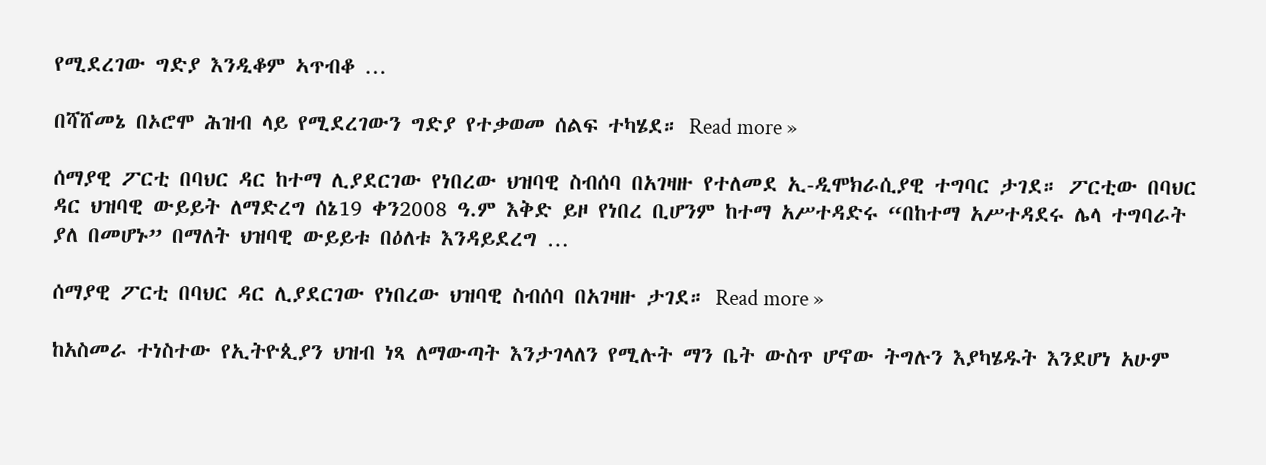የሚደረገው ግድያ እንዲቆም ኣጥብቆ …

በሻሸመኔ በኦሮሞ ሕዝብ ላይ የሚደረገውን ግድያ የተቃወመ ሰልፍ ተካሄደ። Read more »

ሰማያዊ ፖርቲ በባህር ዳር ከተማ ሊያደርገው የነበረው ህዝባዊ ስብሰባ በአገዛዙ የተለመደ ኢ-ዲሞክራሲያዊ ተግባር ታገደ። ፖርቲው በባህር ዳር ህዝባዊ ውይይት ለማድረግ ሰኔ19 ቀን2008 ዓ.ም እቅድ ይዞ የነበረ ቢሆንም ከተማ አሥተዳድሩ “በከተማ አሥተዳደሩ ሌላ ተግባራት ያለ በመሆኑ” በማለት ህዝባዊ ውይይቱ በዕለቱ እንዳይደረግ …

ሰማያዊ ፖርቲ በባህር ዳር ሊያደርገው የነበረው ህዝባዊ ስብሰባ በአገዛዙ ታገደ። Read more »

ከአስመራ ተነስተው የኢትዮጲያን ህዝብ ነጻ ለማውጣት እንታገላለን የሚሉት ማን ቤት ውስጥ ሆኖው ትግሉን እያካሄዱት እንደሆነ አሁም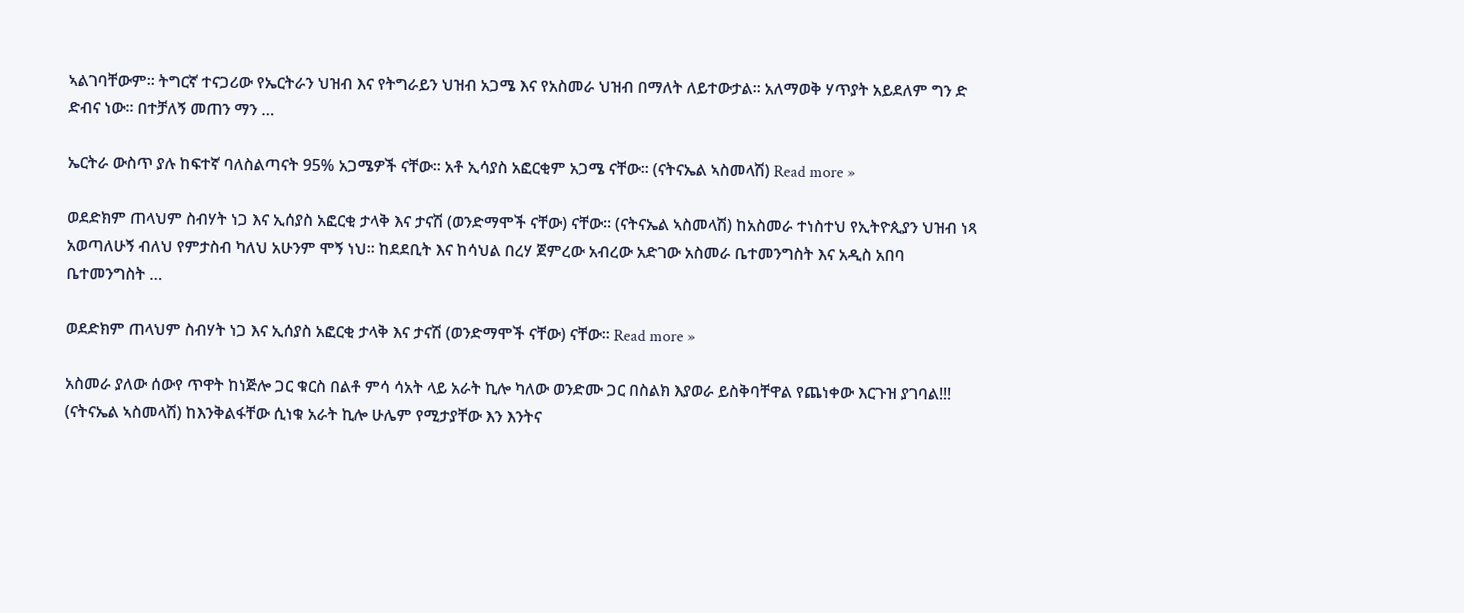ኣልገባቸውም። ትግርኛ ተናጋሪው የኤርትራን ህዝብ እና የትግራይን ህዝብ አጋሜ እና የአስመራ ህዝብ በማለት ለይተውታል። አለማወቅ ሃጥያት አይደለም ግን ድ ድብና ነው። በተቻለኝ መጠን ማን …

ኤርትራ ውስጥ ያሉ ከፍተኛ ባለስልጣናት 95% አጋሜዎች ናቸው። አቶ ኢሳያስ አፎርቂም አጋሜ ናቸው። (ናትናኤል ኣስመላሽ) Read more »

ወደድክም ጠላህም ስብሃት ነጋ እና ኢሰያስ አፎርቂ ታላቅ እና ታናሽ (ወንድማሞች ናቸው) ናቸው። (ናትናኤል ኣስመላሽ) ከአስመራ ተነስተህ የኢትዮጲያን ህዝብ ነጻ አወጣለሁኝ ብለህ የምታስብ ካለህ አሁንም ሞኝ ነህ። ከደደቢት እና ከሳህል በረሃ ጀምረው አብረው አድገው አስመራ ቤተመንግስት እና አዲስ አበባ ቤተመንግስት …

ወደድክም ጠላህም ስብሃት ነጋ እና ኢሰያስ አፎርቂ ታላቅ እና ታናሽ (ወንድማሞች ናቸው) ናቸው። Read more »

አስመራ ያለው ሰውየ ጥዋት ከነጅሎ ጋር ቁርስ በልቶ ምሳ ሳአት ላይ አራት ኪሎ ካለው ወንድሙ ጋር በስልክ እያወራ ይስቅባቸዋል የጨነቀው እርጉዝ ያገባል!!! (ናትናኤል ኣስመላሽ) ከእንቅልፋቸው ሲነቁ አራት ኪሎ ሁሌም የሚታያቸው እን እንትና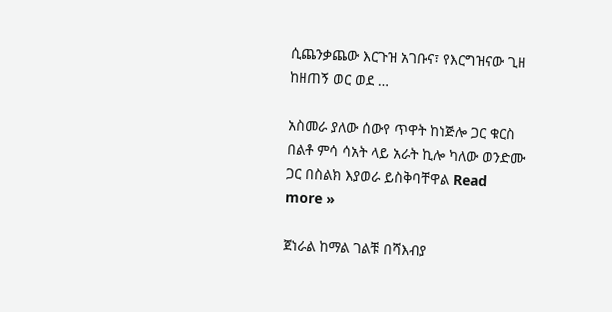ሲጨንቃጨው እርጉዝ አገቡና፣ የእርግዝናው ጊዘ ከዘጠኝ ወር ወደ …

አስመራ ያለው ሰውየ ጥዋት ከነጅሎ ጋር ቁርስ በልቶ ምሳ ሳአት ላይ አራት ኪሎ ካለው ወንድሙ ጋር በስልክ እያወራ ይስቅባቸዋል Read more »

ጀነራል ከማል ገልቹ በሻእብያ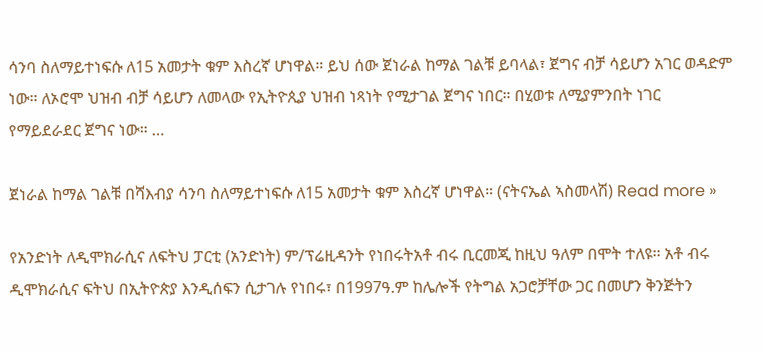ሳንባ ስለማይተነፍሱ ለ15 አመታት ቁም እስረኛ ሆነዋል። ይህ ሰው ጀነራል ከማል ገልቹ ይባላል፣ ጀግና ብቻ ሳይሆን አገር ወዳድም ነው። ለኦሮሞ ህዝብ ብቻ ሳይሆን ለመላው የኢትዮጲያ ህዝብ ነጻነት የሚታገል ጀግና ነበር። በሂወቱ ለሚያምንበት ነገር የማይደራደር ጀግና ነው። …

ጀነራል ከማል ገልቹ በሻእብያ ሳንባ ስለማይተነፍሱ ለ15 አመታት ቁም እስረኛ ሆነዋል። (ናትናኤል ኣስመላሽ) Read more »

የአንድነት ለዲሞክራሲና ለፍትህ ፓርቲ (አንድነት) ም/ፕሬዚዳንት የነበሩትአቶ ብሩ ቢርመጂ ከዚህ ዓለም በሞት ተለዩ፡፡ አቶ ብሩ ዲሞክራሲና ፍትህ በኢትዮጵያ እንዲሰፍን ሲታገሉ የነበሩ፣ በ1997ዓ.ም ከሌሎች የትግል አጋሮቻቸው ጋር በመሆን ቅንጅትን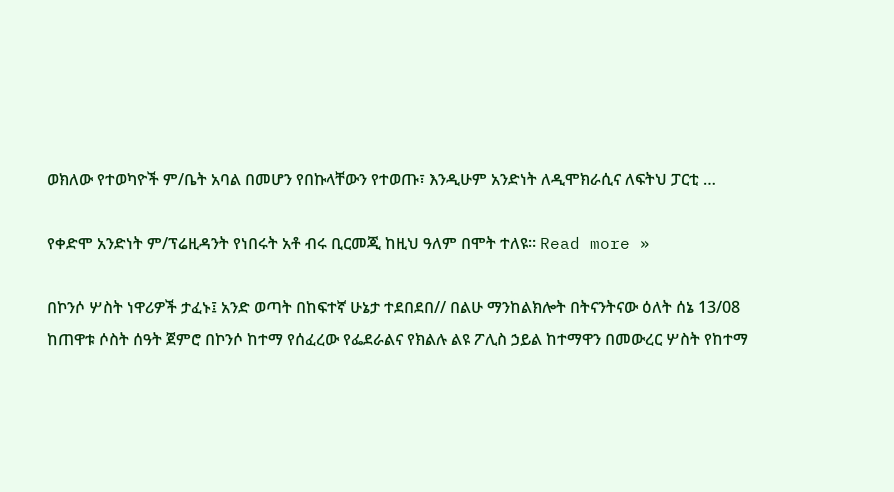ወክለው የተወካዮች ም/ቤት አባል በመሆን የበኩላቸውን የተወጡ፣ እንዲሁም አንድነት ለዲሞክራሲና ለፍትህ ፓርቲ …

የቀድሞ አንድነት ም/ፕሬዚዳንት የነበሩት አቶ ብሩ ቢርመጂ ከዚህ ዓለም በሞት ተለዩ፡፡ Read more »

በኮንሶ ሦስት ነዋሪዎች ታፈኑ፤ አንድ ወጣት በከፍተኛ ሁኔታ ተደበደበ// በልሁ ማንከልክሎት በትናንትናው ዕለት ሰኔ 13/08 ከጠዋቱ ሶስት ሰዓት ጀምሮ በኮንሶ ከተማ የሰፈረው የፌደራልና የክልሉ ልዩ ፖሊስ ኃይል ከተማዋን በመውረር ሦስት የከተማ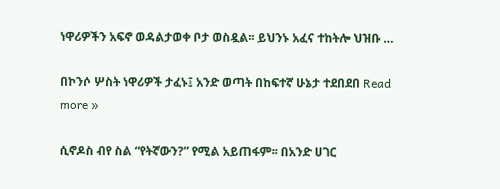ነዋሪዎችን አፍኖ ወዳልታወቀ ቦታ ወስዷል፡፡ ይህንኑ አፈና ተከትሎ ህዝቡ …

በኮንሶ ሦስት ነዋሪዎች ታፈኑ፤ አንድ ወጣት በከፍተኛ ሁኔታ ተደበደበ Read more »

ሲኖዶስ ብየ ስል “የትኛውን?” የሚል አይጠፋም፡፡ በአንድ ሀገር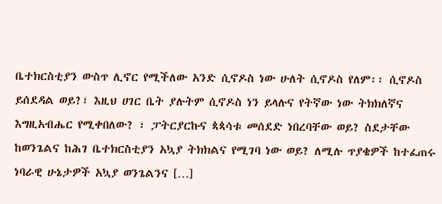ቤተክርስቲያን ውስጥ ሊኖር የሚችለው አንድ ሲኖዶስ ነው ሁለት ሲኖዶስ የለም፡፡ ሲኖዶስ ይሰደዳል ወይ?፣ እዚህ ሀገር ቤት ያሉትም ሲኖዶስ ነን ይላሉና የትኛው ነው ትክክለኛና እግዚአብሔር የሚቀበለው? ፣ ፓትርያርኩና ጳጳሳቱ መሰደድ ነበረባቸው ወይ? ስደታቸው ከወንጌልና ከሕገ ቤተክርስቲያን አኳያ ትክክልና የሚገባ ነው ወይ? ለሚሉ ጥያቄዎች ከተፈጠሩ ነባራዊ ሁኔታዎች አኳያ ወንጌልንና […]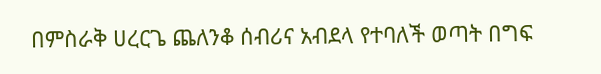በምስራቅ ሀረርጌ ጨለንቆ ሰብሪና አብደላ የተባለች ወጣት በግፍ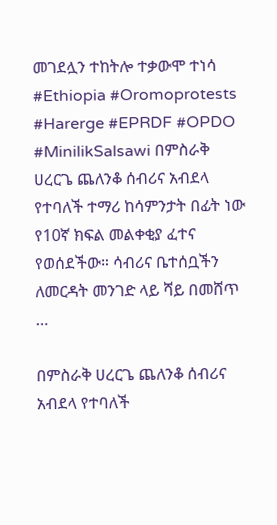መገደሏን ተከትሎ ተቃውሞ ተነሳ #Ethiopia #Oromoprotests #Harerge #EPRDF #OPDO #MinilikSalsawi በምስራቅ ሀረርጌ ጨለንቆ ሰብሪና አብደላ የተባለች ተማሪ ከሳምንታት በፊት ነው የ10ኛ ክፍል መልቀቂያ ፈተና የወሰደችው። ሳብሪና ቤተሰቧችን ለመርዳት መንገድ ላይ ሻይ በመሸጥ …

በምስራቅ ሀረርጌ ጨለንቆ ሰብሪና አብደላ የተባለች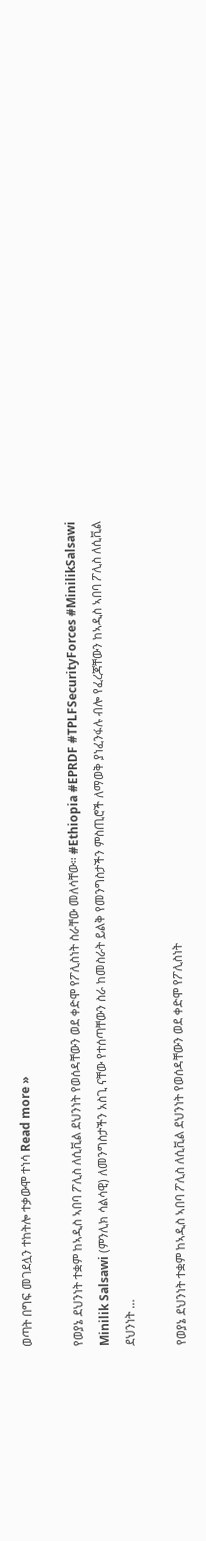ወጣት በግፍ መገደሏን ተከትሎ ተቃውሞ ተነሳ Read more »

የወያኔ ደህንነት ተቋም ከኣዲስ ኣበባ ፖሊስ ለሲቪል ደህንነት የወሰዳቸውን ወደ ቀድሞ የፖሊስነት ስራቸው መለሳቸው። #Ethiopia #EPRDF #TPLFSecurityForces #MinilikSalsawi Minilik Salsawi (ምንሊክ ሳልሳዊ) ለመንግስታችን አስጊ ናቸው የተሰጣቸውን ስራ ከመስራት ይልቅ የመንግስታችን ምስጢሮች ለማወቅ ያነፈንፋሉ ብሎ የፈረጃቸውን ከኣዲስ ኣበባ ፖሊስ ለሲቪል ደህንነት …

የወያኔ ደህንነት ተቋም ከኣዲስ ኣበባ ፖሊስ ለሲቪል ደህንነት የወሰዳቸውን ወደ ቀድሞ የፖሊስነት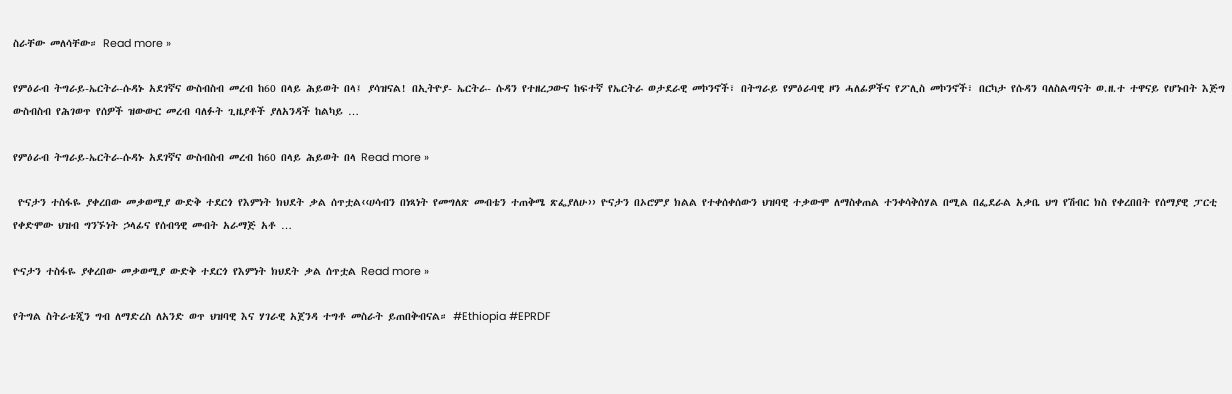ስራቸው መለሳቸው። Read more »

የምዕራብ ትግራይ-ኤርትራ-ሱዳኑ አደገኛና ውስብስብ መረብ ከ60 በላይ ሕይወት በላ፤ ያሳዝናል! በኢትዮያ- ኤርትራ- ሱዳን የተዘረጋውና ከፍተኛ የኤርትራ ወታደራዊ መኮንኖች፣ በትግራይ የምዕራባዊ ዞን ሓለፊዎችና የፖሊስ መኮንኖች፣ በርካታ የሱዳን ባለስልጣናት ወ.ዘ.ተ ተዋናይ የሆኑበት እጅግ ውስብስብ የሕገወጥ የሰዎች ዝውውር መረብ ባለፉት ጊዜያቶች ያለአንዳች ከልካይ …

የምዕራብ ትግራይ-ኤርትራ-ሱዳኑ አደገኛና ውስብስብ መረብ ከ60 በላይ ሕይወት በላ Read more »

 ዮናታን ተስፋዬ ያቀረበው መቃወሚያ ውድቅ ተደርጎ የእምነት ክህደት ቃል ሰጥቷል‹‹ሀሳብን በነጻነት የመግለጽ መብቴን ተጠቅሜ ጽፌያለሁ›› ዮናታን በኦሮምያ ክልል የተቀሰቀሰውን ህዝባዊ ተቃውሞ ለማስቀጠል ተንቀሳቅሰሃል በሚል በፌደራል አቃቤ ህግ የሽብር ክስ የቀረበበት የሰማያዊ ፓርቲ የቀድሞው ህዝብ ግንኙነት ኃላፊና የሰብዓዊ መብት አራማጅ አቶ …

ዮናታን ተስፋዬ ያቀረበው መቃወሚያ ውድቅ ተደርጎ የእምነት ክህደት ቃል ሰጥቷል Read more »

የትግል ስትራቴጂን ግብ ለማድረስ ለአንድ ወጥ ህዝባዊ እና ሃገራዊ አጀንዳ ተግቶ መስራት ይጠበቅብናል። #Ethiopia #EPRDF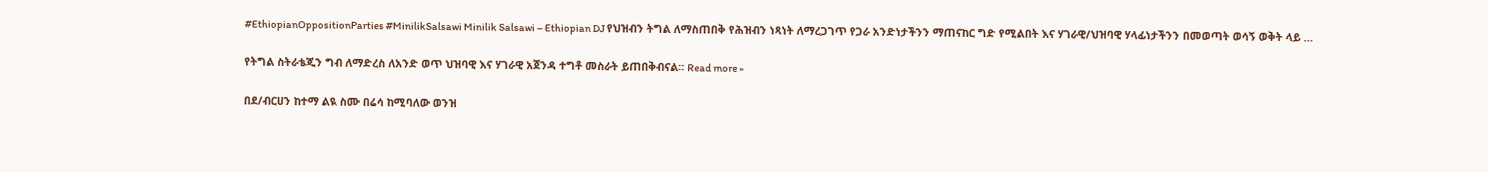#EthiopianOppositionParties #MinilikSalsawi Minilik Salsawi – Ethiopian DJ የህዝብን ትግል ለማስጠበቅ የሕዝብን ነጻነት ለማረጋገጥ የጋራ አንድነታችንን ማጠናከር ግድ የሚልበት እና ሃገራዊ/ህዝባዊ ሃላፊነታችንን በመወጣት ወሳኝ ወቅት ላይ …

የትግል ስትራቴጂን ግብ ለማድረስ ለአንድ ወጥ ህዝባዊ እና ሃገራዊ አጀንዳ ተግቶ መስራት ይጠበቅብናል። Read more »

በደ/ብርሀን ከተማ ልዪ ስሙ በሬሳ ከሚባለው ወንዝ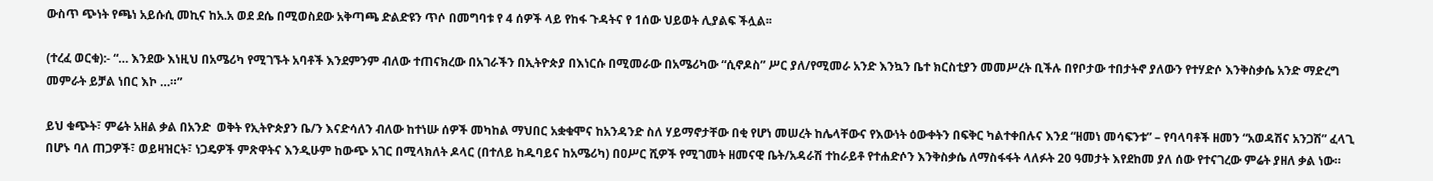ውስጥ ጭነት የጫነ አይሱሲ መኪና ከአ.አ ወደ ደሴ በሚወስደው አቅጣጫ ድልድዩን ጥሶ በመግባቱ የ 4 ሰዎች ላይ የከፋ ጉዳትና የ 1ሰው ህይወት ሊያልፍ ችሏል፡፡

(ተረፈ ወርቁ):- “… እንደው እነዚህ በአሜሪካ የሚገኙት አባቶች እንደምንም ብለው ተጠናክረው በአገራችን በኢትዮጵያ በእነርሱ በሚመራው በአሜሪካው “ሲኖዶስ” ሥር ያለ/የሚመራ አንድ እንኳን ቤተ ክርስቲያን መመሥረት ቢችሉ በየቦታው ተበታትኖ ያለውን የተሃድሶ እንቅስቃሴ አንድ ማድረግ መምራት ይቻል ነበር እኮ …።”

ይህ ቁጭት፣ ምሬት አዘል ቃል በአንድ  ወቅት የኢትዮጵያን ቤ/ን እናድሳለን ብለው ከተነሡ ሰዎች መካከል ማህበር አቋቁሞና ከአንዳንድ ስለ ሃይማኖታቸው በቂ የሆነ መሠረት ከሌላቸውና የእውነት ዕውቀትን በፍቅር ካልተቀበሉና እንደ “ዘመነ መሳፍንቱ” – የባላባቶች ዘመን “አወዳሽና አንጋሽ” ፈላጊ በሆኑ ባለ ጠጋዎች፣ ወይዛዝርት፣ ነጋዴዎች ምጽዋትና እንዲሁም ከውጭ አገር በሚላክለት ዶላር (በተለይ ከዱባይና ከአሜሪካ) በዐሥር ሺዎች የሚገመት ዘመናዊ ቤት/አዳራሽ ተከራይቶ የተሐድሶን እንቅስቃሴ ለማስፋፋት ላለፉት 20 ዓመታት እየደከመ ያለ ሰው የተናገረው ምሬት ያዘለ ቃል ነው።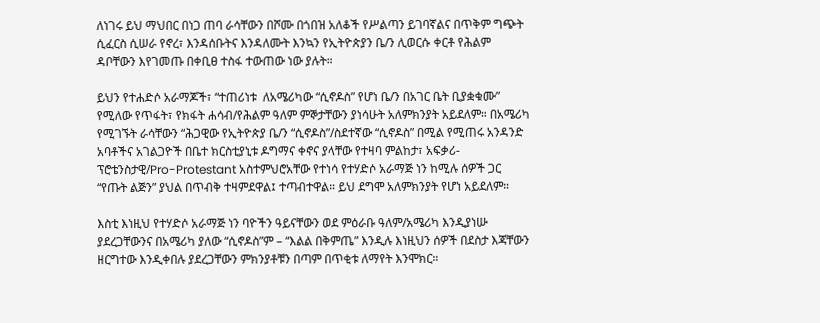ለነገሩ ይህ ማህበር በነጋ ጠባ ራሳቸውን በሾሙ በጎበዝ አለቆች የሥልጣን ይገባኛልና በጥቅም ግጭት ሲፈርስ ሲሠራ የኖረ፣ እንዳሰቡትና እንዳለሙት እንኳን የኢትዮጵያን ቤ/ን ሊወርሱ ቀርቶ የሕልም ዳቦቸውን እየገመጡ በቀቢፀ ተስፋ ተውጠው ነው ያሉት።

ይህን የተሐድሶ አራማጆች፣ “ተጠሪነቱ  ለአሜሪካው “ሲኖዶስ” የሆነ ቤ/ን በአገር ቤት ቢያቋቁሙ” የሚለው የጥፋት፣ የክፋት ሐሳብ/የሕልም ዓለም ምኞታቸውን ያነሳሁት አለምክንያት አይደለም። በአሜሪካ የሚገኙት ራሳቸውን “ሕጋዊው የኢትዮጵያ ቤ/ን “ሲኖዶስ”/ስደተኛው “ሲኖዶስ” በሚል የሚጠሩ አንዳንድ አባቶችና አገልጋዮች በቤተ ክርስቲያኒቱ ዶግማና ቀኖና ያላቸው የተዛባ ምልከታ፣ አፍቃሪ-ፕሮቴንስታዊ/Pro-Protestant አስተምህሮአቸው የተነሳ የተሃድሶ አራማጅ ነን ከሚሉ ሰዎች ጋር “የጡት ልጅን” ያህል በጥብቅ ተዛምደዋል፤ ተጣብተዋል። ይህ ደግሞ አለምክንያት የሆነ አይደለም።

እስቲ እነዚህ የተሃድሶ አራማጅ ነን ባዮችን ዓይናቸውን ወደ ምዕራቡ ዓለም/አሜሪካ እንዲያነሡ ያደረጋቸውንና በአሜሪካ ያለው “ሲኖዶስ”ም – “እልል በቅምጤ” እንዲሉ እነዚህን ሰዎች በደስታ እጃቸውን ዘርግተው እንዲቀበሉ ያደረጋቸውን ምክንያቶቹን በጣም በጥቂቱ ለማየት እንሞክር።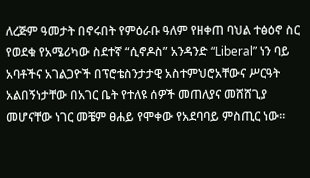ለረጅም ዓመታት በኖሩበት የምዕራቡ ዓለም የዘቀጠ ባህል ተፅዕኖ ስር የወደቁ የአሜሪካው ስደተኛ “ሲኖዶስ” አንዳንድ “Liberal” ነን ባይ አባቶችና አገልጋዮች በፕሮቴስንታታዊ አስተምህሮአቸውና ሥርዓት አልበኝነታቸው በአገር ቤት የተለዩ ሰዎች መጠለያና መሸሸጊያ መሆናቸው ነገር መቼም ፀሐይ የሞቀው የአደባባይ ምስጢር ነው።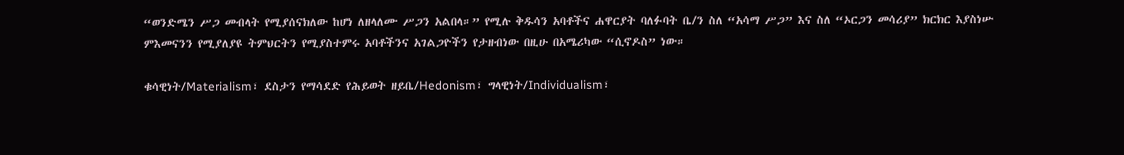“ወንድሜን ሥጋ መብላት የሚያሰናክለው ከሆነ ለዘላለሙ ሥጋን አልበላ።” የሚሉ ቅዱሳን አባቶችና ሐዋርያት ባለፉባት ቤ/ን ስለ “አሳማ ሥጋ” እና ስለ “ኦርጋን መሳሪያ” ክርክር እያስነሡ ምእመናንን የሚያለያዩ ትምህርትን የሚያስተምሩ አባቶችንና አገልጋዮችን የታዘብነው በዚሁ በአሜሪካው “ሲኖዶስ” ነው።

ቁሳዊነት/Materialism፣ ደስታን የማሳደድ የሕይወት ዘይቤ/Hedonism፣ ግላዊነት/Individualism፣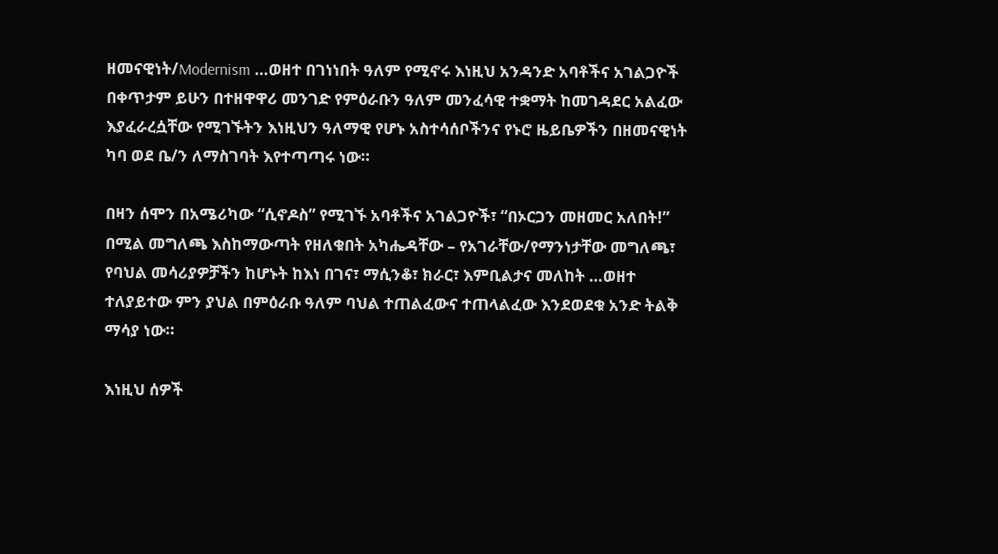ዘመናዊነት/Modernism …ወዘተ በገነነበት ዓለም የሚኖሩ እነዚህ አንዳንድ አባቶችና አገልጋዮች በቀጥታም ይሁን በተዘዋዋሪ መንገድ የምዕራቡን ዓለም መንፈሳዊ ተቋማት ከመገዳደር አልፈው እያፈራረሷቸው የሚገኙትን እነዚህን ዓለማዊ የሆኑ አስተሳሰቦችንና የኑሮ ዜይቤዎችን በዘመናዊነት ካባ ወደ ቤ/ን ለማስገባት እየተጣጣሩ ነው።

በዛን ሰሞን በአሜሪካው “ሲኖዶስ” የሚገኙ አባቶችና አገልጋዮች፣ “በኦርጋን መዘመር አለበት!” በሚል መግለጫ እስከማውጣት የዘለቁበት አካሔዳቸው – የአገራቸው/የማንነታቸው መግለጫ፣ የባህል መሳሪያዎቻችን ከሆኑት ከእነ በገና፣ ማሲንቆ፣ ክራር፣ እምቢልታና መለከት …ወዘተ ተለያይተው ምን ያህል በምዕራቡ ዓለም ባህል ተጠልፈውና ተጠላልፈው እንደወደቁ አንድ ትልቅ ማሳያ ነው።

እነዚህ ሰዎች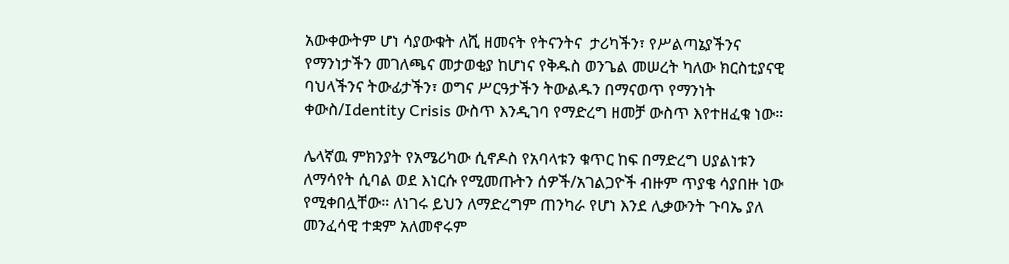አውቀውትም ሆነ ሳያውቁት ለሺ ዘመናት የትናንትና  ታሪካችን፣ የሥልጣኔያችንና የማንነታችን መገለጫና መታወቂያ ከሆነና የቅዱስ ወንጌል መሠረት ካለው ክርስቲያናዊ ባህላችንና ትውፊታችን፣ ወግና ሥርዓታችን ትውልዱን በማናወጥ የማንነት ቀውስ/Identity Crisis ውስጥ እንዲገባ የማድረግ ዘመቻ ውስጥ እየተዘፈቁ ነው።

ሌላኛዉ ምክንያት የአሜሪካው ሲኖዶስ የአባላቱን ቁጥር ከፍ በማድረግ ሀያልነቱን ለማሳየት ሲባል ወደ እነርሱ የሚመጡትን ሰዎች/አገልጋዮች ብዙም ጥያቄ ሳያበዙ ነው የሚቀበሏቸው። ለነገሩ ይህን ለማድረግም ጠንካራ የሆነ እንደ ሊቃውንት ጉባኤ ያለ መንፈሳዊ ተቋም አለመኖሩም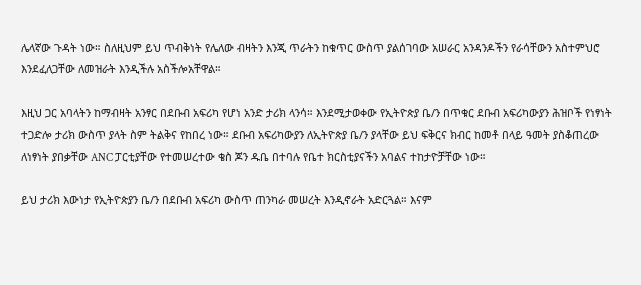ሌላኛው ጉዳት ነው። ስለዚህም ይህ ጥብቅነት የሌለው ብዛትን እንጂ ጥራትን ከቁጥር ውስጥ ያልሰገባው አሠራር አንዳንዶችን የራሳቸውን አስተምህሮ እንደፈለጋቸው ለመዝራት እንዲችሉ አስችሎአቸዋል።

እዚህ ጋር አባላትን ከማብዛት አንፃር በደቡብ አፍሪካ የሆነ አንድ ታሪክ ላንሳ። እንደሚታወቀው የኢትዮጵያ ቤ/ን በጥቁር ደቡብ አፍሪካውያን ሕዝቦች የነፃነት ተጋድሎ ታሪክ ውስጥ ያላት ስም ትልቅና የከበረ ነው። ደቡብ አፍሪካውያን ለኢትዮጵያ ቤ/ን ያላቸው ይህ ፍቅርና ክብር ከመቶ በላይ ዓመት ያስቆጠረው ለነፃነት ያበቃቸው ANC ፓርቲያቸው የተመሠረተው ቄስ ጆን ዱቤ በተባሉ የቤተ ክርስቲያናችን አባልና ተከታዮቻቸው ነው።

ይህ ታሪክ እውነታ የኢትዮጵያን ቤ/ን በደቡብ አፍሪካ ውስጥ ጠንካራ መሠረት እንዲኖራት አድርጓል። እናም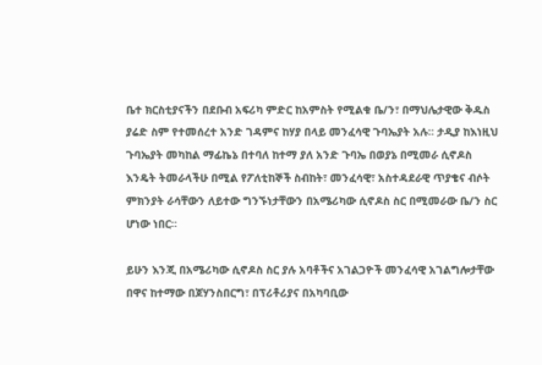ቤተ ክርስቲያናችን በደቡብ አፍሪካ ምድር ከአምስት የሚልቁ ቤ/ን፣ በማህሌታዊው ቅዱስ ያሬድ ስም የተመሰረተ አንድ ገዳምና ከሃያ በላይ መንፈሳዊ ጉባኤያት አሉ። ታዲያ ከእነዚህ ጉባኤያት መካከል ማፊኬኔ በተባለ ከተማ ያለ አንድ ጉባኤ በወያኔ በሚመራ ሲኖዶስ እንዴት ትመራላችሁ በሚል የፖለቲከኞች ስብከት፣ መንፈሳዊ፣ አስተዳደራዊ ጥያቄና ብሶት ምክንያት ራሳቸውን ለይተው ግንኙነታቸውን በአሜሪካው ሲኖዶስ ስር በሚመራው ቤ/ን ስር ሆነው ነበር።

ይሁን እንጂ በአሜሪካው ሲኖዶስ ስር ያሉ አባቶችና አገልጋዮች መንፈሳዊ አገልግሎታቸው በዋና ከተማው በጆሃንስበርግ፣ በፕሪቶሪያና በአካባቢው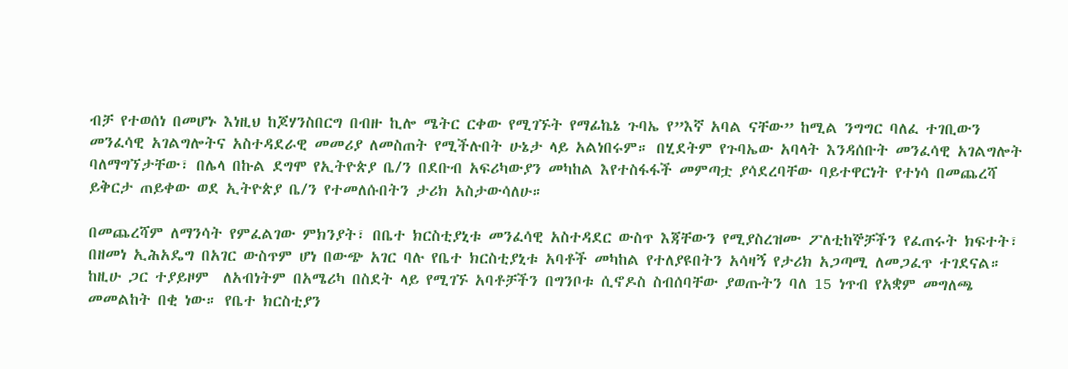ብቻ የተወሰነ በመሆኑ እነዚህ ከጆሃንስበርግ በብዙ ኪሎ ሜትር ርቀው የሚገኙት የማፊኬኔ ጉባኤ የ”እኛ አባል ናቸው” ከሚል ንግግር ባለፈ ተገቢውን መንፈሳዊ አገልግሎትና አስተዳደራዊ መመሪያ ለመስጠት የሚችሉበት ሁኔታ ላይ አልነበሩም። በሂደትም የጉባኤው አባላት እንዳሰቡት መንፈሳዊ አገልግሎት ባለማግኘታቸው፣ በሌላ በኩል ደግሞ የኢትዮጵያ ቤ/ን በደቡብ አፍሪካውያን መካከል እየተስፋፋች መምጣቷ ያሳደረባቸው ባይተዋርነት የተነሳ በመጨረሻ ይቅርታ ጠይቀው ወደ ኢትዮጵያ ቤ/ን የተመለሱበትን ታሪክ አስታውሳለሁ።

በመጨረሻም ለማንሳት የምፈልገው ምክንያት፣ በቤተ ክርስቲያኒቱ መንፈሳዊ አስተዳደር ውስጥ እጃቸውን የሚያስረዝሙ ፖለቲከኞቻችን የፈጠሩት ክፍተት፣ በዘመነ ኢሕአዴግ በአገር ውስጥም ሆነ በውጭ አገር ባሉ የቤተ ክርስቲያኒቱ አባቶች መካከል የተለያዩበትን አሳዛኝ የታሪክ አጋጣሚ ለመጋፈጥ ተገደናል።  ከዚሁ ጋር ተያይዞም  ለአብነትም በአሜሪካ በስደት ላይ የሚገኙ አባቶቻችን በግንቦቱ ሲኖዶስ ስብሰባቸው ያወጡትን ባለ 15 ነጥብ የአቋም መግለጫ መመልከት በቂ ነው። የቤተ ክርስቲያን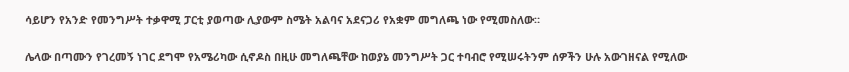ሳይሆን የአንድ የመንግሥት ተቃዋሚ ፓርቲ ያወጣው ሊያውም ስሜት አልባና አደናጋሪ የአቋም መግለጫ ነው የሚመስለው።

ሌላው በጣሙን የገረመኝ ነገር ደግሞ የአሜሪካው ሲኖዶስ በዚሁ መግለጫቸው ከወያኔ መንግሥት ጋር ተባብሮ የሚሠሩትንም ሰዎችን ሁሉ አውገዘናል የሚለው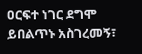ዐርፍተ ነገር ደግሞ ይበልጥኑ አስገረመኝ፣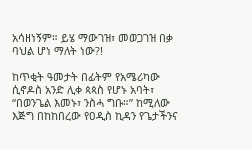አሳዘነኝም። ይሄ ማውገዝ፣ መወጋገዝ በቃ ባህል ሆነ ማለት ነው?!

ከጥቂት ዓመታት በፊትም የአሜሪካው ሲኖዶስ አንድ ሊቀ ጳጳስ የሆኑ አባት፣ “በወንጌል እመኑ፣ ንስሓ ግቡ።” ከሚለው እጅግ በከከበረው የዐዲስ ኪዳን የጌታችንና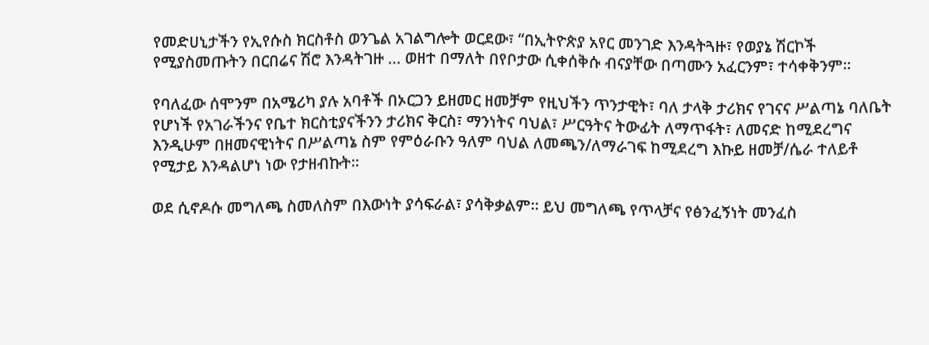የመድሀኒታችን የኢየሱስ ክርስቶስ ወንጌል አገልግሎት ወርደው፣ “በኢትዮጵያ አየር መንገድ እንዳትጓዙ፣ የወያኔ ሽርኮች የሚያስመጡትን በርበሬና ሽሮ እንዳትገዙ … ወዘተ በማለት በየቦታው ሲቀሰቅሱ ብናያቸው በጣሙን አፈርንም፣ ተሳቀቅንም።

የባለፈው ሰሞንም በአሜሪካ ያሉ አባቶች በኦርጋን ይዘመር ዘመቻም የዚህችን ጥንታዊት፣ ባለ ታላቅ ታሪክና የገናና ሥልጣኔ ባለቤት የሆነች የአገራችንና የቤተ ክርስቲያናችንን ታሪክና ቅርስ፣ ማንነትና ባህል፣ ሥርዓትና ትውፊት ለማጥፋት፣ ለመናድ ከሚደረግና እንዲሁም በዘመናዊነትና በሥልጣኔ ስም የምዕራቡን ዓለም ባህል ለመጫን/ለማራገፍ ከሚደረግ እኩይ ዘመቻ/ሴራ ተለይቶ የሚታይ እንዳልሆነ ነው የታዘብኩት።

ወደ ሲኖዶሱ መግለጫ ስመለስም በእውነት ያሳፍራል፣ ያሳቅቃልም። ይህ መግለጫ የጥላቻና የፅንፈኝነት መንፈስ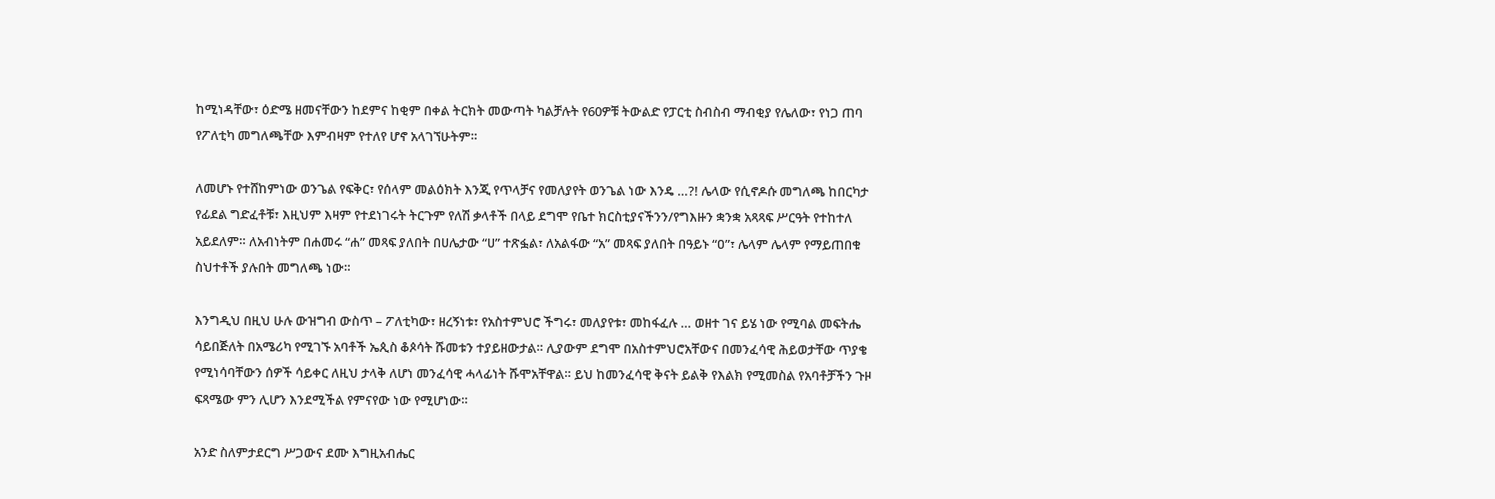ከሚነዳቸው፣ ዕድሜ ዘመናቸውን ከደምና ከቂም በቀል ትርክት መውጣት ካልቻሉት የ60ዎቹ ትውልድ የፓርቲ ስብስብ ማብቂያ የሌለው፣ የነጋ ጠባ የፖለቲካ መግለጫቸው እምብዛም የተለየ ሆኖ አላገኘሁትም።

ለመሆኑ የተሸከምነው ወንጌል የፍቅር፣ የሰላም መልዕክት እንጂ የጥላቻና የመለያየት ወንጌል ነው እንዴ …?! ሌላው የሲኖዶሱ መግለጫ ከበርካታ የፊደል ግድፈቶቹ፣ እዚህም እዛም የተደነገሩት ትርጉም የለሽ ቃላቶች በላይ ደግሞ የቤተ ክርስቲያናችንን/የግእዙን ቋንቋ አጻጻፍ ሥርዓት የተከተለ አይደለም። ለአብነትም በሐመሩ “ሐ” መጻፍ ያለበት በሀሌታው “ሀ” ተጽፏል፣ ለአልፋው “አ” መጻፍ ያለበት በዓይኑ “ዐ”፣ ሌላም ሌላም የማይጠበቁ ስህተቶች ያሉበት መግለጫ ነው።

እንግዲህ በዚህ ሁሉ ውዝግብ ውስጥ – ፖለቲካው፣ ዘረኝነቱ፣ የአስተምህሮ ችግሩ፣ መለያየቱ፣ መከፋፈሉ … ወዘተ ገና ይሄ ነው የሚባል መፍትሔ ሳይበጅለት በአሜሪካ የሚገኙ አባቶች ኤጲስ ቆጶሳት ሹመቱን ተያይዘውታል። ሊያውም ደግሞ በአስተምህሮአቸውና በመንፈሳዊ ሕይወታቸው ጥያቄ የሚነሳባቸውን ሰዎች ሳይቀር ለዚህ ታላቅ ለሆነ መንፈሳዊ ሓላፊነት ሹሞአቸዋል። ይህ ከመንፈሳዊ ቅናት ይልቅ የእልክ የሚመስል የአባቶቻችን ጉዞ ፍጻሜው ምን ሊሆን እንደሚችል የምናየው ነው የሚሆነው።

አንድ ስለምታደርግ ሥጋውና ደሙ እግዚአብሔር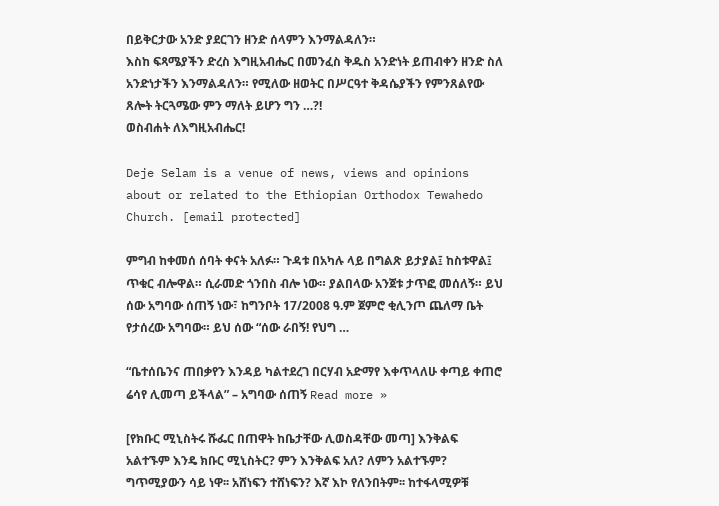በይቅርታው አንድ ያደርገን ዘንድ ሰላምን እንማልዳለን።
እስከ ፍጻሜያችን ድረስ እግዚአብሔር በመንፈስ ቅዱስ አንድነት ይጠብቀን ዘንድ ስለ አንድነታችን እንማልዳለን። የሚለው ዘወትር በሥርዓተ ቅዳሴያችን የምንጸልየው ጸሎት ትርጓሜው ምን ማለት ይሆን ግን …?!
ወስብሐት ለእግዚአብሔር!

Deje Selam is a venue of news, views and opinions about or related to the Ethiopian Orthodox Tewahedo Church. [email protected]

ምግብ ከቀመሰ ሰባት ቀናት አለፉ። ጉዳቱ በአካሉ ላይ በግልጽ ይታያል፤ ከስቱዋል፤ ጥቁር ብሎዋል። ሲራመድ ጎንበስ ብሎ ነው። ያልበላው አንጀቱ ታጥፎ መሰለኝ። ይህ ሰው አግባው ሰጠኝ ነው፣ ከግንቦት 17/2008 ዓ.ም ጀምሮ ቂሊንጦ ጨለማ ቤት የታሰረው አግባው። ይህ ሰው “ሰው ራበኝ! የህግ …

“ቤተሰቤንና ጠበቃየን እንዳይ ካልተደረገ በርሃብ አድማየ እቀጥላለሁ ቀጣይ ቀጠሮ ሬሳየ ሊመጣ ይችላል” – አግባው ሰጠኝ Read more »

[የክቡር ሚኒስትሩ ሹፌር በጠዋት ከቤታቸው ሊወስዳቸው መጣ] እንቅልፍ አልተኙም እንዴ ክቡር ሚኒስትር? ምን እንቅልፍ አለ? ለምን አልተኙም? ግጥሚያውን ሳይ ነዋ፡፡ አሸነፍን ተሸነፍን? እኛ እኮ የለንበትም፡፡ ከተፋላሚዎቹ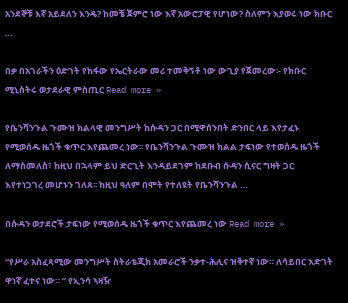አንደኞቹ እኛ አይደለን እንዴ? ከመቼ ጀምሮ ነው እኛ አውሮፓዊ የሆነው? ስለምን እያወሩ ነው ክቡር …

በቃ በአገራችን ዕድገት የከፋው የኤርትራው መሪ ተመቅኝቶ ነው ውጊያ የጀመረው፡- የክቡር ሚኒስትሩ ወታደራዊ ምስጢር Read more »

የቤንሻንጉል ጉሙዝ ክልላዊ መንግሥት ከሱዳን ጋር በሚዋሰንበት ድንበር ላይ እየታፈኑ የሚወሰዱ ዜጎች ቁጥር እየጨመረ ነው፡፡ የቤንሻንጉል ጉሙዝ ክልል ታፍነው የተወሰዱ ዜጎች ለማስመለስ፣ ከዚህ በኋላም ይህ ድርጊት እንዳይደገም ከደቡብ ሱዳን ሲናር ግዛት ጋር እየተነጋገረ መሆኑን ገለጸ፡፡ ከዚህ ዓለም በሞት የተለዩት የቤንሻንጉል …

በሱዳን ወታደሮች ታፍነው የሚወሰዱ ዜጎች ቁጥር እየጨመረ ነው Read more »

“የሥራ አስፈጻሚው መንግሥት ስትራቴጂክ አመራሮች ንቃተ-ሕሊና ዝቅተኛ ነው። ለሳይበር እድገት ዋነኛ ፈተና ነው። ” የኢንሳ ኣዛዥ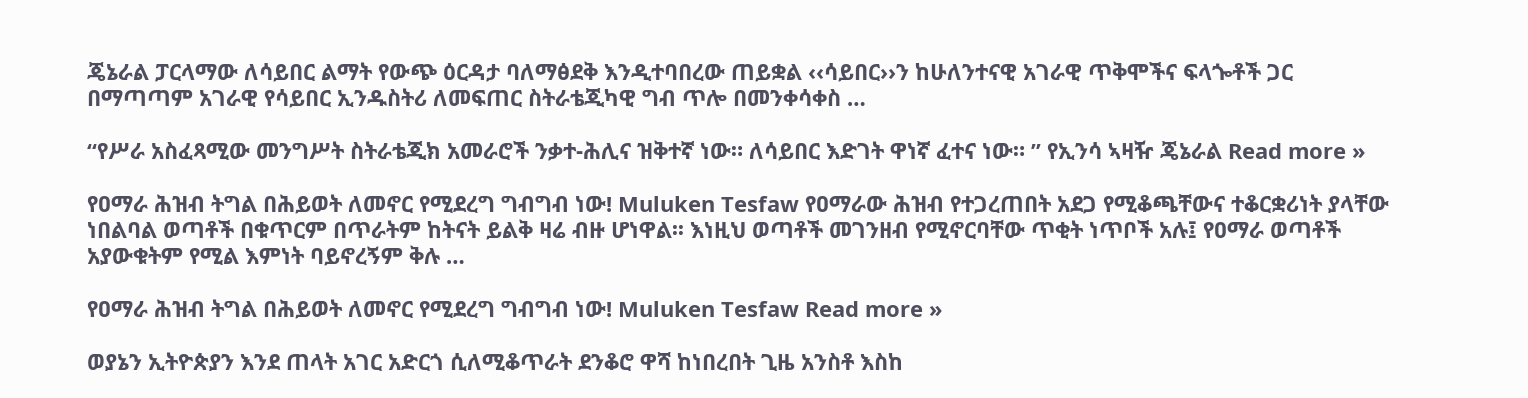ጄኔራል ፓርላማው ለሳይበር ልማት የውጭ ዕርዳታ ባለማፅደቅ እንዲተባበረው ጠይቋል ‹‹ሳይበር››ን ከሁለንተናዊ አገራዊ ጥቅሞችና ፍላጐቶች ጋር በማጣጣም አገራዊ የሳይበር ኢንዱስትሪ ለመፍጠር ስትራቴጂካዊ ግብ ጥሎ በመንቀሳቀስ …

“የሥራ አስፈጻሚው መንግሥት ስትራቴጂክ አመራሮች ንቃተ-ሕሊና ዝቅተኛ ነው። ለሳይበር እድገት ዋነኛ ፈተና ነው። ” የኢንሳ ኣዛዥ ጄኔራል Read more »

የዐማራ ሕዝብ ትግል በሕይወት ለመኖር የሚደረግ ግብግብ ነው! Muluken Tesfaw የዐማራው ሕዝብ የተጋረጠበት አደጋ የሚቆጫቸውና ተቆርቋሪነት ያላቸው ነበልባል ወጣቶች በቁጥርም በጥራትም ከትናት ይልቅ ዛሬ ብዙ ሆነዋል፡፡ እነዚህ ወጣቶች መገንዘብ የሚኖርባቸው ጥቂት ነጥቦች አሉ፤ የዐማራ ወጣቶች አያውቁትም የሚል እምነት ባይኖረኝም ቅሉ …

የዐማራ ሕዝብ ትግል በሕይወት ለመኖር የሚደረግ ግብግብ ነው! Muluken Tesfaw Read more »

ወያኔን ኢትዮጵያን እንደ ጠላት አገር አድርጎ ሲለሚቆጥራት ደንቆሮ ዋሻ ከነበረበት ጊዜ አንስቶ እስከ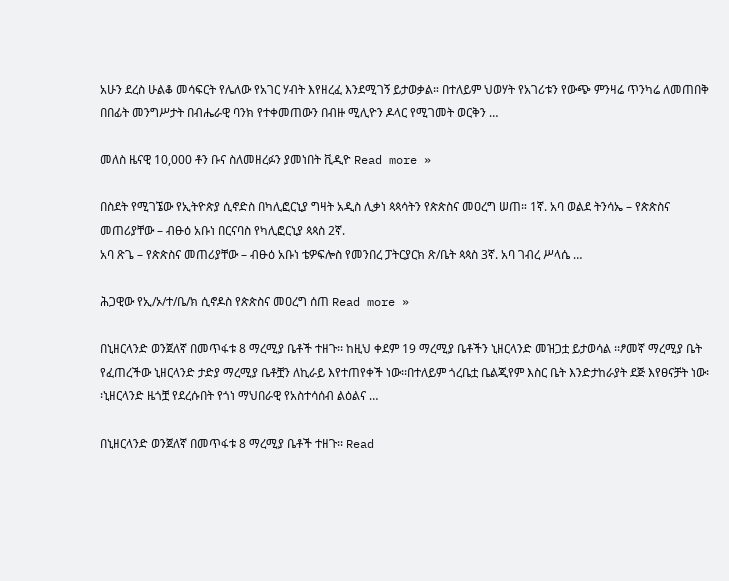አሁን ደረስ ሁልቆ መሳፍርት የሌለው የአገር ሃብት እየዘረፈ እንደሚገኝ ይታወቃል። በተለይም ህወሃት የአገሪቱን የውጭ ምንዛሬ ጥንካሬ ለመጠበቅ በበፊት መንግሥታት በብሔራዊ ባንክ የተቀመጠውን በብዙ ሚሊዮን ዶላር የሚገመት ወርቅን …

መለስ ዜናዊ 10,000 ቶን ቡና ስለመዘረፉን ያመነበት ቪዲዮ Read more »

በስደት የሚገኜው የኢትዮጵያ ሲኖድስ በካሊፎርኒያ ግዛት አዲስ ሊቃነ ጳጳሳትን የጵጵስና መዐረግ ሠጠ። 1ኛ. አባ ወልደ ትንሳኤ – የጵጵስና መጠሪያቸው – ብፁዕ አቡነ በርናባስ የካሊፎርኒያ ጳጳስ 2ኛ.
አባ ጽጌ – የጵጵስና መጠሪያቸው – ብፁዕ አቡነ ቴዎፍሎስ የመንበረ ፓትርያርክ ጽ/ቤት ጳጳስ 3ኛ. አባ ገብረ ሥላሴ …

ሕጋዊው የኢ/ኦ/ተ/ቤ/ክ ሲኖዶስ የጵጵስና መዐረግ ሰጠ Read more »

በኒዘርላንድ ወንጀለኛ በመጥፋቱ 8 ማረሚያ ቤቶች ተዘጉ፡፡ ከዚህ ቀደም 19 ማረሚያ ቤቶችን ኒዘርላንድ መዝጋቷ ይታወሳል ፡፡ፆመኛ ማረሚያ ቤት የፈጠረችው ኒዘርላንድ ታድያ ማረሚያ ቤቶቿን ለኪራይ እየተጠየቀች ነው፡፡በተለይም ጎረቤቷ ቤልጂየም እስር ቤት እንድታከራያት ደጅ እየፀናቻት ነው፡፡ኒዘርላንድ ዜጎቿ የደረሱበት የጎነ ማህበራዊ የአስተሳሰብ ልዕልና …

በኒዘርላንድ ወንጀለኛ በመጥፋቱ 8 ማረሚያ ቤቶች ተዘጉ፡፡ Read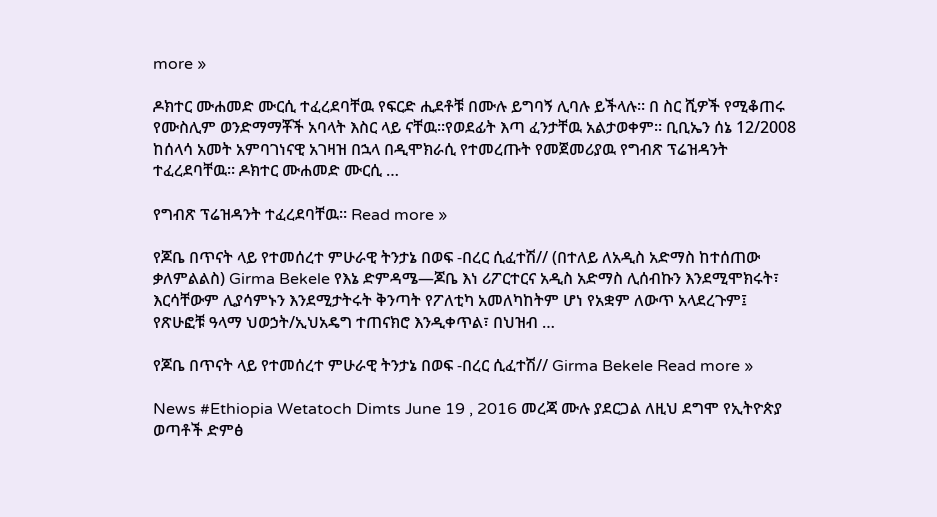more »

ዶክተር ሙሐመድ ሙርሲ ተፈረደባቸዉ የፍርድ ሒደቶቹ በሙሉ ይግባኝ ሊባሉ ይችላሉ። በ ስር ሺዎች የሚቆጠሩ የሙስሊም ወንድማማቾች አባላት እስር ላይ ናቸዉ።የወደፊት እጣ ፈንታቸዉ አልታወቀም። ቢቢኤን ሰኔ 12/2008 ከሰላሳ አመት አምባገነናዊ አገዛዝ በኋላ በዲሞክራሲ የተመረጡት የመጀመሪያዉ የግብጽ ፕሬዝዳንት ተፈረደባቸዉ። ዶክተር ሙሐመድ ሙርሲ …

የግብጽ ፕሬዝዳንት ተፈረደባቸዉ። Read more »

የጆቤ በጥናት ላይ የተመሰረተ ምሁራዊ ትንታኔ በወፍ -በረር ሲፈተሽ// (በተለይ ለአዲስ አድማስ ከተሰጠው ቃለምልልስ) Girma Bekele የእኔ ድምዳሜ—ጆቤ እነ ሪፖርተርና አዲስ አድማስ ሊሰብኩን እንደሚሞክሩት፣ እርሳቸውም ሊያሳምኑን እንደሚታትሩት ቅንጣት የፖለቲካ አመለካከትም ሆነ የአቋም ለውጥ አላደረጉም፤ የጽሁፎቹ ዓላማ ህወኃት/ኢህአዴግ ተጠናክሮ እንዲቀጥል፣ በህዝብ …

የጆቤ በጥናት ላይ የተመሰረተ ምሁራዊ ትንታኔ በወፍ -በረር ሲፈተሽ// Girma Bekele Read more »

News #Ethiopia Wetatoch Dimts June 19 , 2016 መረጃ ሙሉ ያደርጋል ለዚህ ደግሞ የኢትዮጵያ ወጣቶች ድምፅ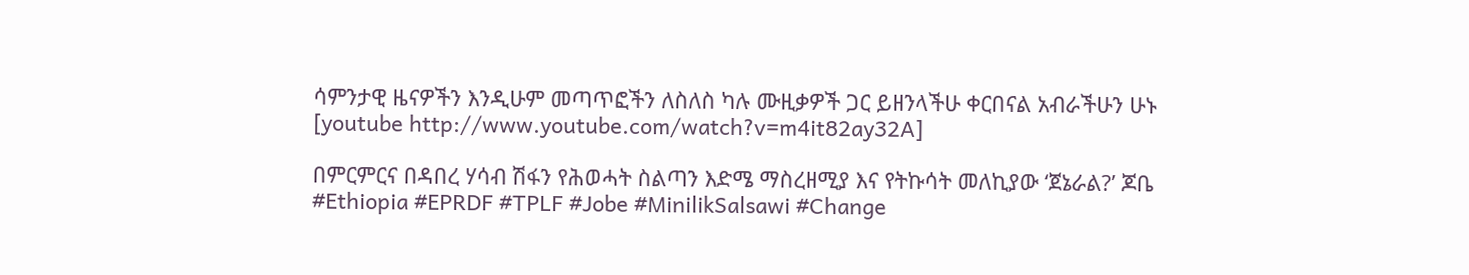ሳምንታዊ ዜናዎችን እንዲሁም መጣጥፎችን ለስለስ ካሉ ሙዚቃዎች ጋር ይዘንላችሁ ቀርበናል አብራችሁን ሁኑ [youtube http://www.youtube.com/watch?v=m4it82ay32A]

በምርምርና በዳበረ ሃሳብ ሽፋን የሕወሓት ስልጣን እድሜ ማስረዘሚያ እና የትኩሳት መለኪያው ‘ጀኔራል?’ ጆቤ #Ethiopia #EPRDF #TPLF #Jobe #MinilikSalsawi #Change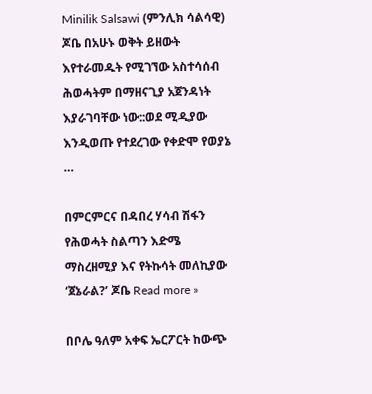Minilik Salsawi (ምንሊክ ሳልሳዊ) ጆቤ በአሁኑ ወቅት ይዘውት እየተራመዱት የሚገኘው አስተሳሰብ ሕወሓትም በማዘናጊያ አጀንዳነት እያራገባቸው ነው::ወደ ሚዲያው እንዲወጡ የተደረገው የቀድሞ የወያኔ …

በምርምርና በዳበረ ሃሳብ ሽፋን የሕወሓት ስልጣን እድሜ ማስረዘሚያ እና የትኩሳት መለኪያው ‘ጀኔራል?’ ጆቤ Read more »

በቦሌ ዓለም አቀፍ ኤርፖርት ከውጭ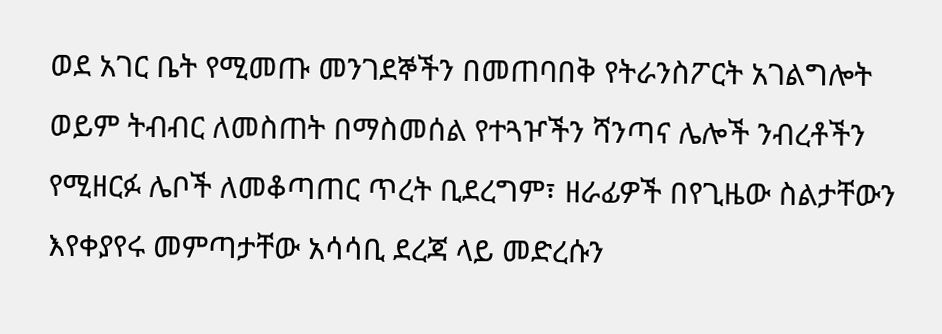ወደ አገር ቤት የሚመጡ መንገደኞችን በመጠባበቅ የትራንስፖርት አገልግሎት ወይም ትብብር ለመስጠት በማስመሰል የተጓዦችን ሻንጣና ሌሎች ንብረቶችን የሚዘርፉ ሌቦች ለመቆጣጠር ጥረት ቢደረግም፣ ዘራፊዎች በየጊዜው ስልታቸውን እየቀያየሩ መምጣታቸው አሳሳቢ ደረጃ ላይ መድረሱን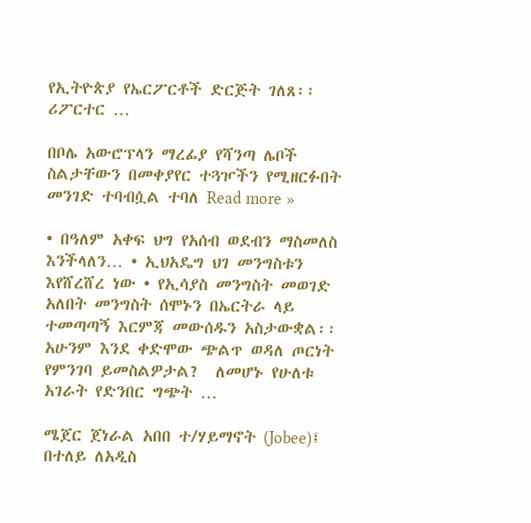የኢትዮጵያ የኤርፖርቶች ድርጅት ገለጸ፡፡ ሪፖርተር …

በቦሌ አውሮፕላን ማረፊያ የሻንጣ ሌቦች ስልታቸውን በመቀያየር ተጓዦችን የሚዘርፉበት መንገድ ተባብሷል ተባለ Read more »

• በዓለም አቀፍ ህግ የአሰብ ወደብን ማስመለስ እንችላለን… • ኢህአዴግ ህገ መንግስቱን እየሸረሸረ ነው • የኢሳያስ መንግስት መወገድ አለበት መንግስት ሰሞኑን በኤርትራ ላይ ተመጣጣኝ እርምጃ መውሰዱን አስታውቋል፡፡ አሁንም እንደ ቀድሞው ጭልጥ ወዳለ ጦርነት የምንገባ ይመስልዎታል?  ለመሆኑ የሁለቱ አገራት የድንበር ግጭት …

ሜጀር ጀነራል አበበ ተ/ሃይማኖት (Jobee)፤ በተለይ ለአዲስ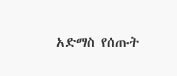አድማስ የሰጡት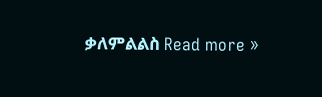ቃለምልልስ Read more »